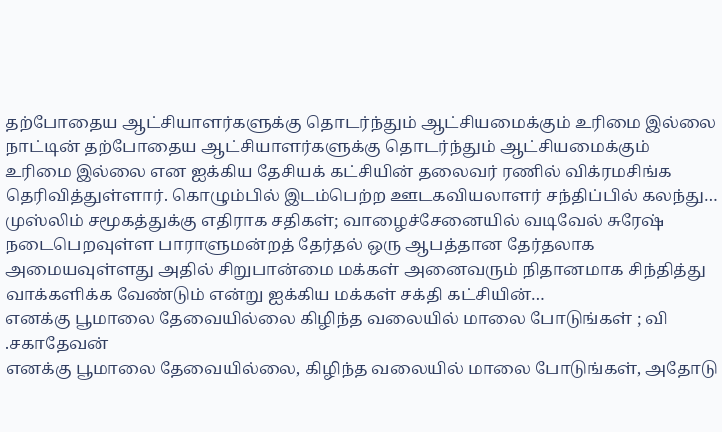தற்போதைய ஆட்சியாளர்களுக்கு தொடர்ந்தும் ஆட்சியமைக்கும் உரிமை இல்லை
நாட்டின் தற்போதைய ஆட்சியாளர்களுக்கு தொடர்ந்தும் ஆட்சியமைக்கும் உரிமை இல்லை என ஐக்கிய தேசியக் கட்சியின் தலைவர் ரணில் விக்ரமசிங்க தெரிவித்துள்ளார். கொழும்பில் இடம்பெற்ற ஊடகவியலாளர் சந்திப்பில் கலந்து…
முஸ்லிம் சமூகத்துக்கு எதிராக சதிகள்; வாழைச்சேனையில் வடிவேல் சுரேஷ்
நடைபெறவுள்ள பாராளுமன்றத் தேர்தல் ஒரு ஆபத்தான தேர்தலாக அமையவுள்ளது அதில் சிறுபான்மை மக்கள் அனைவரும் நிதானமாக சிந்தித்து வாக்களிக்க வேண்டும் என்று ஐக்கிய மக்கள் சக்தி கட்சியின்…
எனக்கு பூமாலை தேவையில்லை கிழிந்த வலையில் மாலை போடுங்கள் ; வி .சகாதேவன்
எனக்கு பூமாலை தேவையில்லை, கிழிந்த வலையில் மாலை போடுங்கள், அதோடு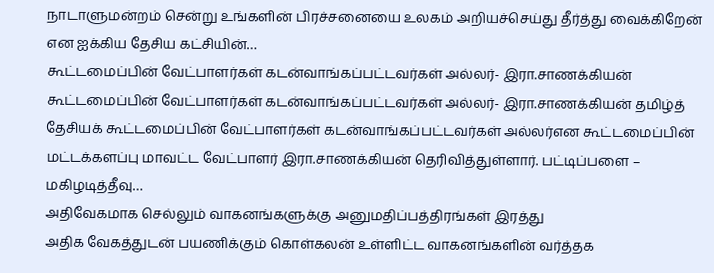நாடாளுமன்றம் சென்று உங்களின் பிரச்சனையை உலகம் அறியச்செய்து தீர்த்து வைக்கிறேன் என ஐக்கிய தேசிய கட்சியின்…
கூட்டமைப்பின் வேட்பாளர்கள் கடன்வாங்கப்பட்டவர்கள் அல்லர்- இரா.சாணக்கியன்
கூட்டமைப்பின் வேட்பாளர்கள் கடன்வாங்கப்பட்டவர்கள் அல்லர்- இரா.சாணக்கியன் தமிழ்த் தேசியக் கூட்டமைப்பின் வேட்பாளர்கள் கடன்வாங்கப்பட்டவர்கள் அல்லர்என கூட்டமைப்பின் மட்டக்களப்பு மாவட்ட வேட்பாளர் இரா.சாணக்கியன் தெரிவித்துள்ளார். பட்டிப்பளை – மகிழடித்தீவு…
அதிவேகமாக செல்லும் வாகனங்களுக்கு அனுமதிப்பத்திரங்கள் இரத்து
அதிக வேகத்துடன் பயணிக்கும் கொள்கலன் உள்ளிட்ட வாகனங்களின் வர்த்தக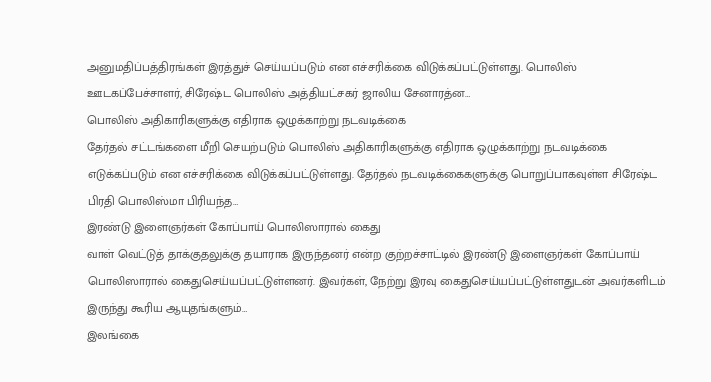அனுமதிப்பத்திரங்கள் இரத்துச் செய்யப்படும் என எச்சரிக்கை விடுக்கப்பட்டுள்ளது. பொலிஸ் ஊடகப்பேச்சாளர், சிரேஷ்ட பொலிஸ் அத்தியட்சகர் ஜாலிய சேனாரத்ன…
பொலிஸ் அதிகாரிகளுக்கு எதிராக ஒழுக்காற்று நடவடிக்கை
தேர்தல் சட்டங்களை மீறி செயற்படும் பொலிஸ் அதிகாரிகளுக்கு எதிராக ஒழுக்காற்று நடவடிக்கை எடுக்கப்படும் என எச்சரிக்கை விடுக்கப்பட்டுள்ளது. தேர்தல் நடவடிக்கைகளுக்கு பொறுப்பாகவுள்ள சிரேஷ்ட பிரதி பொலிஸ்மா பிரியந்த…
இரண்டு இளைஞர்கள் கோப்பாய் பொலிஸாரால் கைது
வாள் வெட்டுத் தாக்குதலுக்கு தயாராக இருந்தனர் என்ற குற்றச்சாட்டில் இரண்டு இளைஞர்கள் கோப்பாய் பொலிஸாரால் கைதுசெய்யப்பட்டுள்ளனர். இவர்கள், நேற்று இரவு கைதுசெய்யப்பட்டுள்ளதுடன் அவர்களிடம் இருந்து கூரிய ஆயுதங்களும்…
இலங்கை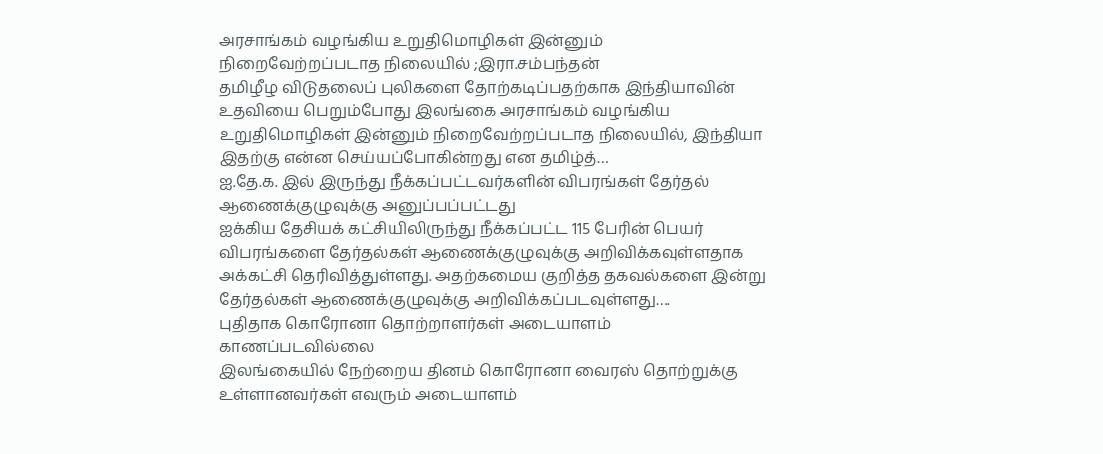அரசாங்கம் வழங்கிய உறுதிமொழிகள் இன்னும் நிறைவேற்றப்படாத நிலையில் ;இரா.சம்பந்தன்
தமிழீழ விடுதலைப் புலிகளை தோற்கடிப்பதற்காக இந்தியாவின் உதவியை பெறும்போது இலங்கை அரசாங்கம் வழங்கிய உறுதிமொழிகள் இன்னும் நிறைவேற்றப்படாத நிலையில், இந்தியா இதற்கு என்ன செய்யப்போகின்றது என தமிழ்த்…
ஐ.தே.க. இல் இருந்து நீக்கப்பட்டவர்களின் விபரங்கள் தேர்தல் ஆணைக்குழுவுக்கு அனுப்பப்பட்டது
ஐக்கிய தேசியக் கட்சியிலிருந்து நீக்கப்பட்ட 115 பேரின் பெயர் விபரங்களை தேர்தல்கள் ஆணைக்குழுவுக்கு அறிவிக்கவுள்ளதாக அக்கட்சி தெரிவித்துள்ளது. அதற்கமைய குறித்த தகவல்களை இன்று தேர்தல்கள் ஆணைக்குழுவுக்கு அறிவிக்கப்படவுள்ளது….
புதிதாக கொரோனா தொற்றாளர்கள் அடையாளம் காணப்படவில்லை
இலங்கையில் நேற்றைய தினம் கொரோனா வைரஸ் தொற்றுக்கு உள்ளானவர்கள் எவரும் அடையாளம்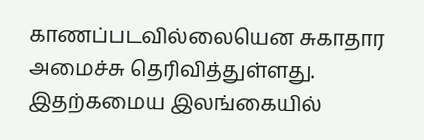காணப்படவில்லையென சுகாதார அமைச்சு தெரிவித்துள்ளது. இதற்கமைய இலங்கையில்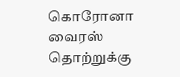கொரோனா வைரஸ் தொற்றுக்கு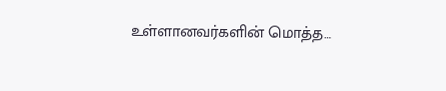உள்ளானவர்களின் மொத்த…